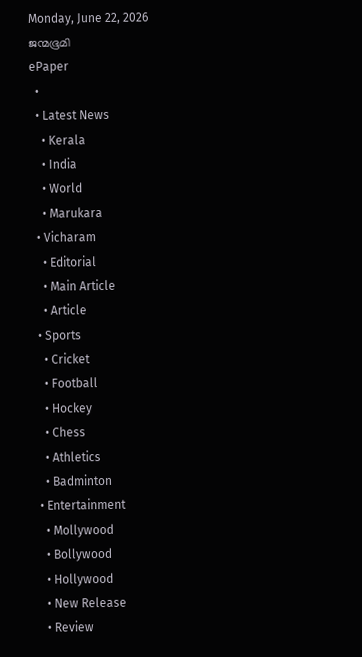Monday, June 22, 2026
ജന്മഭൂമി
ePaper
  •
  • Latest News
    • Kerala
    • India
    • World
    • Marukara
  • Vicharam
    • Editorial
    • Main Article
    • Article
  • Sports
    • Cricket
    • Football
    • Hockey
    • Chess
    • Athletics
    • Badminton
  • Entertainment
    • Mollywood
    • Bollywood
    • Hollywood
    • New Release
    • Review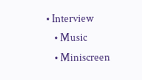• Interview
    • Music
    • Miniscreen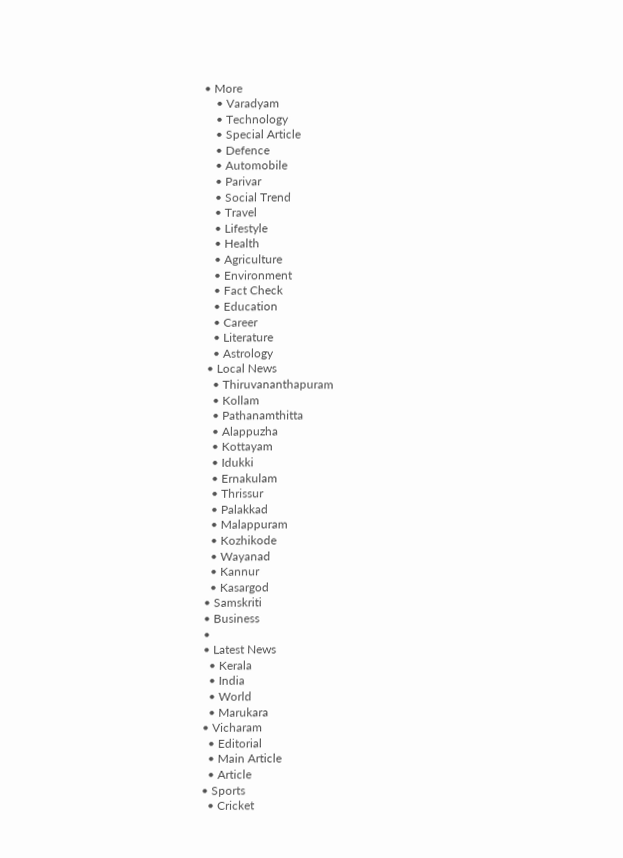• More
    • Varadyam
    • Technology
    • Special Article
    • Defence
    • Automobile
    • Parivar
    • Social Trend
    • Travel
    • Lifestyle
    • Health
    • Agriculture
    • Environment
    • Fact Check
    • Education
    • Career
    • Literature
    • Astrology
  • Local News
    • Thiruvananthapuram
    • Kollam
    • Pathanamthitta
    • Alappuzha
    • Kottayam
    • Idukki
    • Ernakulam
    • Thrissur
    • Palakkad
    • Malappuram
    • Kozhikode
    • Wayanad
    • Kannur
    • Kasargod
  • Samskriti
  • Business
  •
  • Latest News
    • Kerala
    • India
    • World
    • Marukara
  • Vicharam
    • Editorial
    • Main Article
    • Article
  • Sports
    • Cricket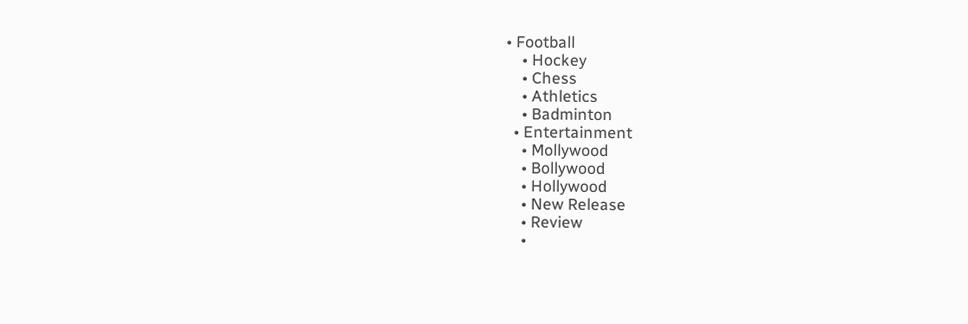• Football
    • Hockey
    • Chess
    • Athletics
    • Badminton
  • Entertainment
    • Mollywood
    • Bollywood
    • Hollywood
    • New Release
    • Review
    •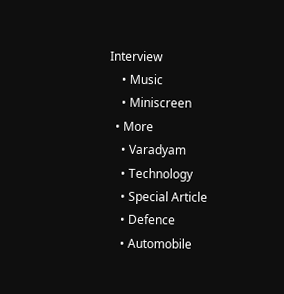Interview
    • Music
    • Miniscreen
  • More
    • Varadyam
    • Technology
    • Special Article
    • Defence
    • Automobile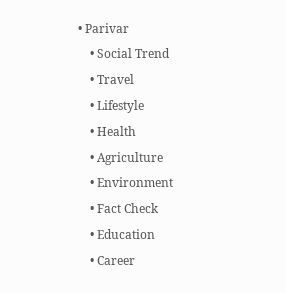• Parivar
    • Social Trend
    • Travel
    • Lifestyle
    • Health
    • Agriculture
    • Environment
    • Fact Check
    • Education
    • Career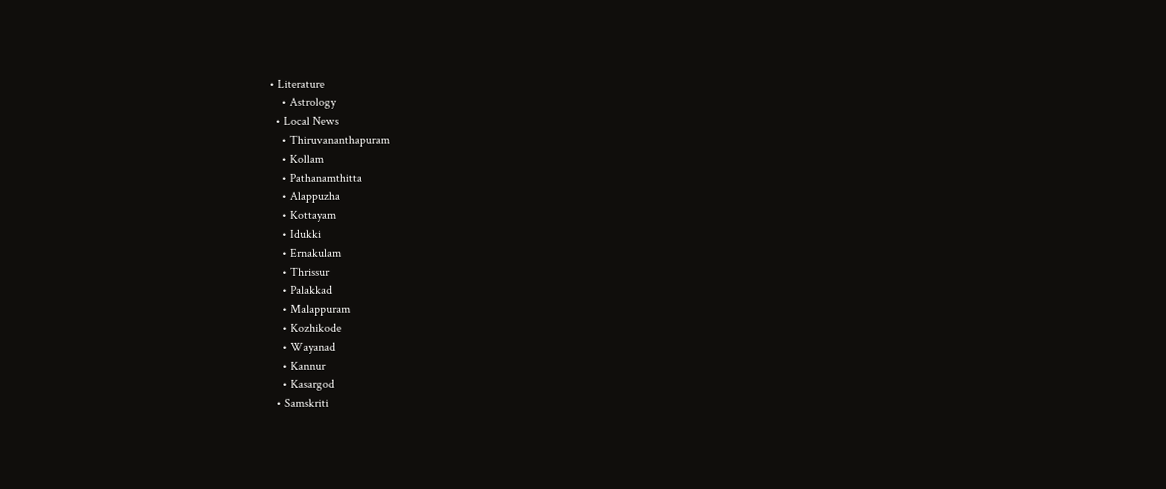• Literature
    • Astrology
  • Local News
    • Thiruvananthapuram
    • Kollam
    • Pathanamthitta
    • Alappuzha
    • Kottayam
    • Idukki
    • Ernakulam
    • Thrissur
    • Palakkad
    • Malappuram
    • Kozhikode
    • Wayanad
    • Kannur
    • Kasargod
  • Samskriti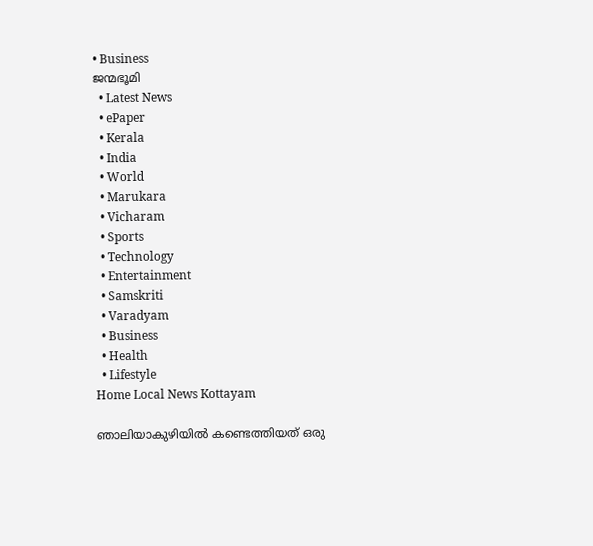• Business
ജന്മഭൂമി
  • Latest News
  • ePaper
  • Kerala
  • India
  • World
  • Marukara
  • Vicharam
  • Sports
  • Technology
  • Entertainment
  • Samskriti
  • Varadyam
  • Business
  • Health
  • Lifestyle
Home Local News Kottayam

ഞാലിയാകുഴിയില്‍ കണ്ടെത്തിയത്‌ ഒരു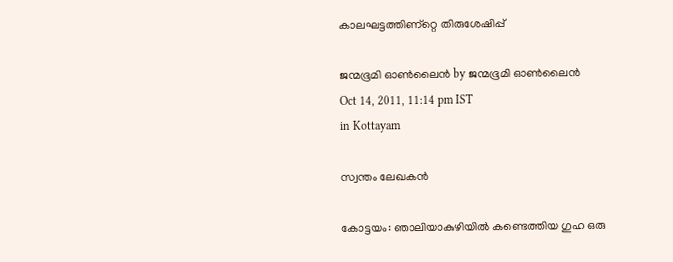കാലഘട്ടത്തിണ്റ്റെ തിരുശേഷിപ്പ്‌

ജന്മഭൂമി ഓണ്‍ലൈന്‍ by ജന്മഭൂമി ഓണ്‍ലൈന്‍
Oct 14, 2011, 11:14 pm IST
in Kottayam

സ്വന്തം ലേഖകന്‍

കോട്ടയം: ഞാലിയാകുഴിയില്‍ കണ്ടെത്തിയ ഗുഹ ഒരു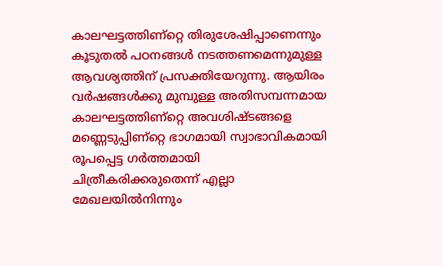കാലഘട്ടത്തിണ്റ്റെ തിരുശേഷിപ്പാണെന്നും കൂടുതല്‍ പഠനങ്ങള്‍ നടത്തണമെന്നുമുള്ള ആവശ്യത്തിന്‌ പ്രസക്തിയേറുന്നു. ആയിരം വര്‍ഷങ്ങള്‍ക്കു മുമ്പുള്ള അതിസമ്പന്നമായ കാലഘട്ടത്തിണ്റ്റെ അവശിഷ്ടങ്ങളെ മണ്ണെടുപ്പിണ്റ്റെ ഭാഗമായി സ്വാഭാവികമായി രൂപപ്പെട്ട ഗര്‍ത്തമായി ചിത്രീകരിക്കരുതെന്ന്‌ എല്ലാ മേഖലയില്‍നിന്നും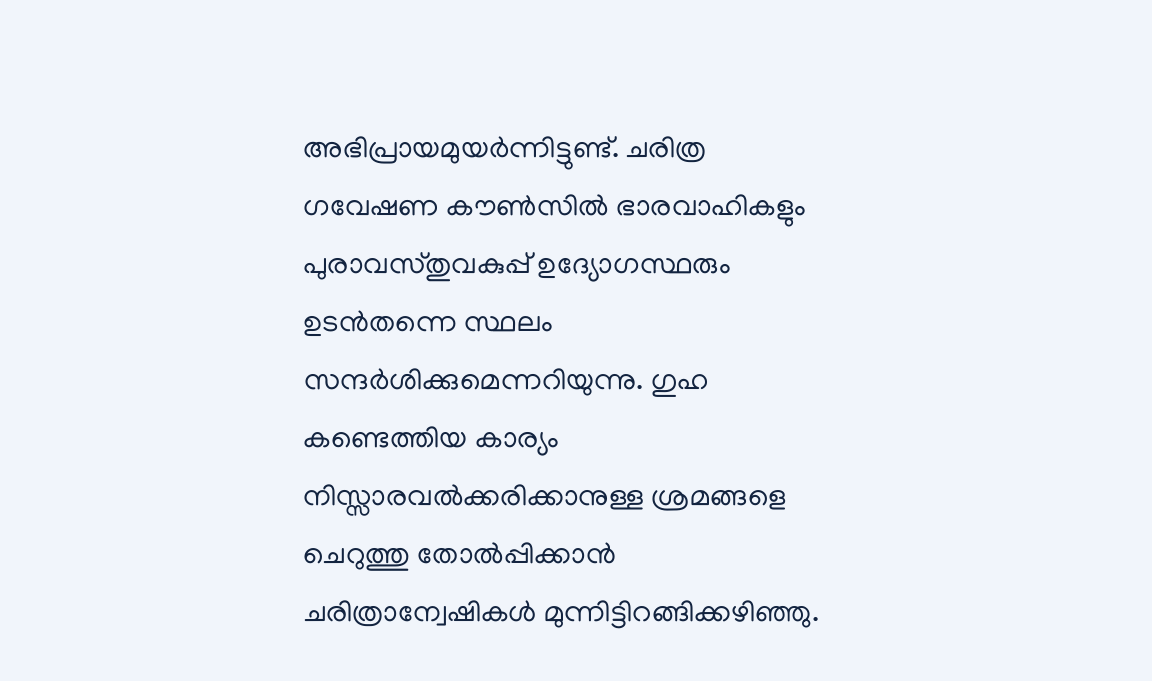അഭിപ്രായമുയര്‍ന്നിട്ടുണ്ട്‌. ചരിത്ര ഗവേഷണ കൗണ്‍സില്‍ ഭാരവാഹികളും പുരാവസ്തുവകുപ്പ്‌ ഉദ്യോഗസ്ഥരും ഉടന്‍തന്നെ സ്ഥലം സന്ദര്‍ശിക്കുമെന്നറിയുന്നു. ഗുഹ കണ്ടെത്തിയ കാര്യം നിസ്സാരവല്‍ക്കരിക്കാനുള്ള ശ്രമങ്ങളെ ചെറുത്തു തോല്‍പ്പിക്കാന്‍ ചരിത്രാന്വേഷികള്‍ മുന്നിട്ടിറങ്ങിക്കഴിഞ്ഞു.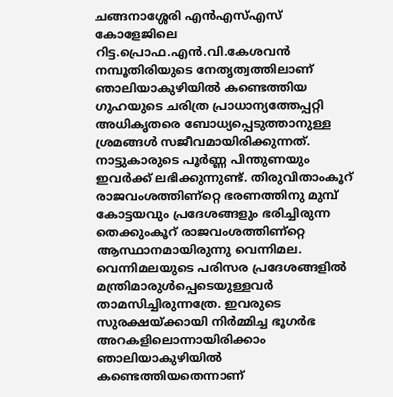ചങ്ങനാശ്ശേരി എന്‍എസ്‌എസ്‌ കോളേജിലെ റിട്ട.പ്രൊഫ.എന്‍.വി.കേശവന്‍ നമ്പൂതിരിയുടെ നേതൃത്വത്തിലാണ്‌ ഞാലിയാകുഴിയില്‍ കണ്ടെത്തിയ ഗുഹയുടെ ചരിത്ര പ്രാധാന്യത്തേപ്പറ്റി അധികൃതരെ ബോധ്യപ്പെടുത്താനുള്ള ശ്രമങ്ങള്‍ സജീവമായിരിക്കുന്നത്‌. നാട്ടുകാരുടെ പൂര്‍ണ്ണ പിന്തുണയും ഇവര്‍ക്ക്‌ ലഭിക്കുന്നുണ്ട്‌. തിരുവിതാംകൂറ്‍ രാജവംശത്തിണ്റ്റെ ഭരണത്തിനു മുമ്പ്‌ കോട്ടയവും പ്രദേശങ്ങളും ഭരിച്ചിരുന്ന തെക്കുംകൂറ്‍ രാജവംശത്തിണ്റ്റെ ആസ്ഥാനമായിരുന്നു വെന്നിമല. വെന്നിമലയുടെ പരിസര പ്രദേശങ്ങളില്‍ മന്ത്രിമാരുള്‍പ്പെടെയുള്ളവര്‍ താമസിച്ചിരുന്നത്രേ. ഇവരുടെ സുരക്ഷയ്‌ക്കായി നിര്‍മ്മിച്ച ഭൂഗര്‍ഭ അറകളിലൊന്നായിരിക്കാം ഞാലിയാകുഴിയില്‍ കണ്ടെത്തിയതെന്നാണ്‌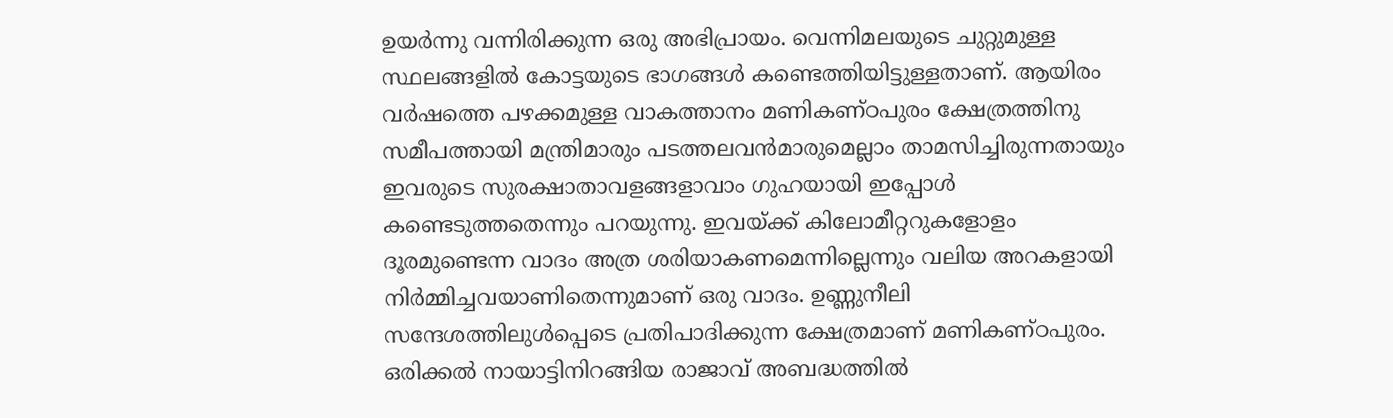ഉയര്‍ന്നു വന്നിരിക്കുന്ന ഒരു അഭിപ്രായം. വെന്നിമലയുടെ ചുറ്റുമുള്ള സ്ഥലങ്ങളില്‍ കോട്ടയുടെ ഭാഗങ്ങള്‍ കണ്ടെത്തിയിട്ടുള്ളതാണ്‌. ആയിരം വര്‍ഷത്തെ പഴക്കമുള്ള വാകത്താനം മണികണ്ഠപുരം ക്ഷേത്രത്തിനു സമീപത്തായി മന്ത്രിമാരും പടത്തലവന്‍മാരുമെല്ലാം താമസിച്ചിരുന്നതായും ഇവരുടെ സുരക്ഷാതാവളങ്ങളാവാം ഗുഹയായി ഇപ്പോള്‍ കണ്ടെടുത്തതെന്നും പറയുന്നു. ഇവയ്‌ക്ക്‌ കിലോമീറ്ററുകളോളം ദൂരമുണ്ടെന്ന വാദം അത്ര ശരിയാകണമെന്നില്ലെന്നും വലിയ അറകളായി നിര്‍മ്മിച്ചവയാണിതെന്നുമാണ്‌ ഒരു വാദം. ഉണ്ണുനീലി സന്ദേശത്തിലുള്‍പ്പെടെ പ്രതിപാദിക്കുന്ന ക്ഷേത്രമാണ്‌ മണികണ്ഠപുരം. ഒരിക്കല്‍ നായാട്ടിനിറങ്ങിയ രാജാവ്‌ അബദ്ധത്തില്‍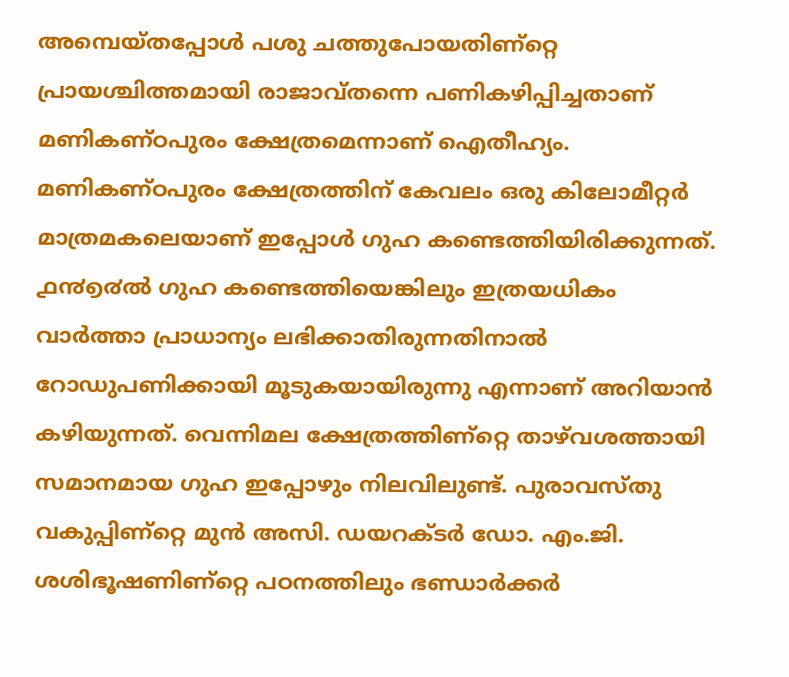അമ്പെയ്തപ്പോള്‍ പശു ചത്തുപോയതിണ്റ്റെ പ്രായശ്ചിത്തമായി രാജാവ്തന്നെ പണികഴിപ്പിച്ചതാണ്‌ മണികണ്ഠപുരം ക്ഷേത്രമെന്നാണ്‌ ഐതീഹ്യം. മണികണ്ഠപുരം ക്ഷേത്രത്തിന്‌ കേവലം ഒരു കിലോമീറ്റര്‍ മാത്രമകലെയാണ്‌ ഇപ്പോള്‍ ഗുഹ കണ്ടെത്തിയിരിക്കുന്നത്‌. ൧൯൭൪ല്‍ ഗുഹ കണ്ടെത്തിയെങ്കിലും ഇത്രയധികം വാര്‍ത്താ പ്രാധാന്യം ലഭിക്കാതിരുന്നതിനാല്‍ റോഡുപണിക്കായി മൂടുകയായിരുന്നു എന്നാണ്‌ അറിയാന്‍ കഴിയുന്നത്‌. വെന്നിമല ക്ഷേത്രത്തിണ്റ്റെ താഴ്‌വശത്തായി സമാനമായ ഗുഹ ഇപ്പോഴും നിലവിലുണ്ട്‌. പുരാവസ്തു വകുപ്പിണ്റ്റെ മുന്‍ അസി. ഡയറക്ടര്‍ ഡോ. എം.ജി. ശശിഭൂഷണിണ്റ്റെ പഠനത്തിലും ഭണ്ഡാര്‍ക്കര്‍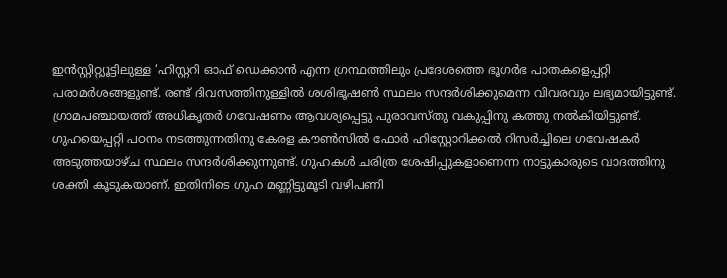ഇന്‍സ്റ്റിറ്റ്യൂട്ടിലുള്ള ‘ഹിസ്റ്ററി ഓഫ്‌ ഡെക്കാന്‍ എന്ന ഗ്രന്ഥത്തിലും പ്രദേശത്തെ ഭൂഗര്‍ഭ പാതകളെപ്പറ്റി പരാമര്‍ശങ്ങളുണ്ട്‌. രണ്ട്‌ ദിവസത്തിനുള്ളില്‍ ശശിഭൂഷണ്‍ സ്ഥലം സന്ദര്‍ശിക്കുമെന്ന വിവരവും ലഭ്യമായിട്ടുണ്ട്‌. ഗ്രാമപഞ്ചായത്ത്‌ അധികൃതര്‍ ഗവേഷണം ആവശ്യപ്പെട്ടു പുരാവസ്തു വകുപ്പിനു കത്തു നല്‍കിയിട്ടുണ്ട്‌. ഗുഹയെപ്പറ്റി പഠനം നടത്തുന്നതിനു കേരള കൗണ്‍സില്‍ ഫോര്‍ ഹിസ്റ്റോറിക്കല്‍ റിസര്‍ച്ചിലെ ഗവേഷകര്‍ അടുത്തയാഴ്ച സ്ഥലം സന്ദര്‍ശിക്കുന്നുണ്ട്‌. ഗുഹകള്‍ ചരിത്ര ശേഷിപ്പുകളാണെന്ന നാട്ടുകാരുടെ വാദത്തിനു ശക്തി കൂടുകയാണ്‌. ഇതിനിടെ ഗുഹ മണ്ണിട്ടുമൂടി വഴിപണി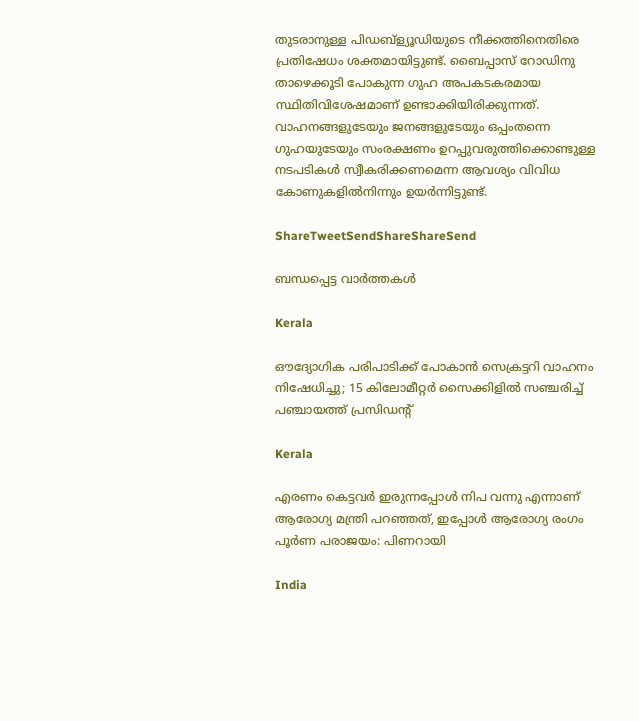തുടരാനുള്ള പിഡബ്ള്യൂഡിയുടെ നീക്കത്തിനെതിരെ പ്രതിഷേധം ശക്തമായിട്ടുണ്ട്‌. ബൈപ്പാസ്‌ റോഡിനു താഴെക്കൂടി പോകുന്ന ഗുഹ അപകടകരമായ സ്ഥിതിവിശേഷമാണ്‌ ഉണ്ടാക്കിയിരിക്കുന്നത്‌. വാഹനങ്ങളുടേയും ജനങ്ങളുടേയും ഒപ്പംതന്നെ ഗുഹയുടേയും സംരക്ഷണം ഉറപ്പുവരുത്തിക്കൊണ്ടുള്ള നടപടികള്‍ സ്വീകരിക്കണമെന്ന ആവശ്യം വിവിധ കോണുകളില്‍നിന്നും ഉയര്‍ന്നിട്ടുണ്ട്‌.

ShareTweetSendShareShareSend

ബന്ധപ്പെട്ട വാര്‍ത്തകള്‍

Kerala

ഔദ്യോഗിക പരിപാടിക്ക് പോകാൻ സെക്രട്ടറി വാഹനം നിഷേധിച്ചു; 15 കിലോമീറ്റ‌ർ സൈക്കിളിൽ സഞ്ചരിച്ച് പഞ്ചായത്ത് പ്രസിഡന്റ്

Kerala

എരണം കെട്ടവർ ഇരുന്നപ്പോൾ നിപ വന്നു എന്നാണ് ആരോഗ്യ മന്ത്രി പറഞ്ഞത്, ഇപ്പോൾ ആരോഗ്യ രംഗം പൂർണ പരാജയം: പിണറായി

India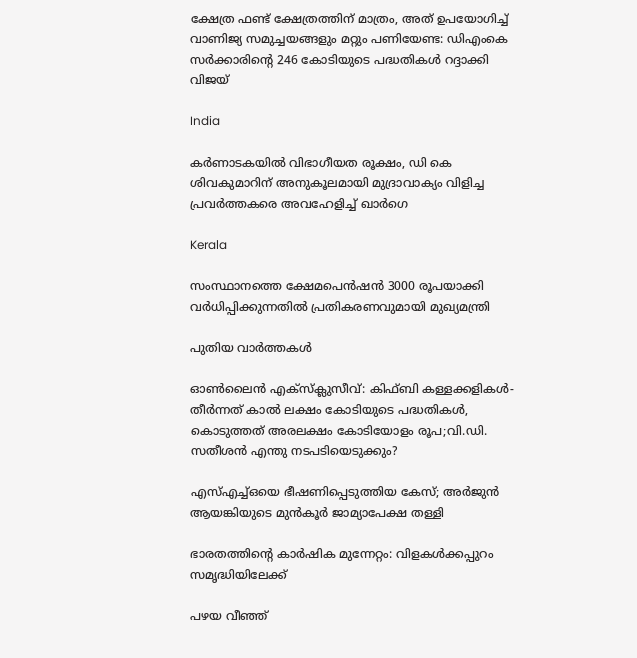ക്ഷേത്ര ഫണ്ട് ക്ഷേത്രത്തിന് മാത്രം, അത് ഉപയോഗിച്ച് വാണിജ്യ സമുച്ചയങ്ങളും മറ്റും പണിയേണ്ട: ഡിഎംകെ സർക്കാരിന്റെ 246 കോടിയുടെ പദ്ധതികൾ റദ്ദാക്കി വിജയ്

India

കർണാടകയിൽ വിഭാഗീയത രൂക്ഷം, ഡി കെ ശിവകുമാറിന് അനുകൂലമായി മുദ്രാവാക്യം വിളിച്ച പ്രവർത്തകരെ അവഹേളിച്ച് ഖാർഗെ

Kerala

സംസ്ഥാനത്തെ ക്ഷേമപെൻഷൻ 3000 രൂപയാക്കി വർധിപ്പിക്കുന്നതിൽ പ്രതികരണവുമായി മുഖ്യമന്ത്രി

പുതിയ വാര്‍ത്തകള്‍

ഓൺലൈൻ എക്‌സ്‌ക്ലുസീവ്: കിഫ്ബി കള്ളക്കളികൾ- തീർന്നത് കാൽ ലക്ഷം കോടിയുടെ പദ്ധതികൾ, കൊടുത്തത് അരലക്ഷം കോടിയോളം രൂപ;വി.ഡി. സതീശൻ എന്തു നടപടിയെടുക്കും?

എസ്എച്ച്ഒയെ ഭീഷണിപ്പെടുത്തിയ കേസ്; അര്‍ജുന്‍ ആയങ്കിയുടെ മുന്‍കൂര്‍ ജാമ്യാപേക്ഷ തള്ളി

ഭാരതത്തിന്റെ കാര്‍ഷിക മുന്നേറ്റം: വിളകള്‍ക്കപ്പുറം സമൃദ്ധിയിലേക്ക്

പഴയ വീഞ്ഞ്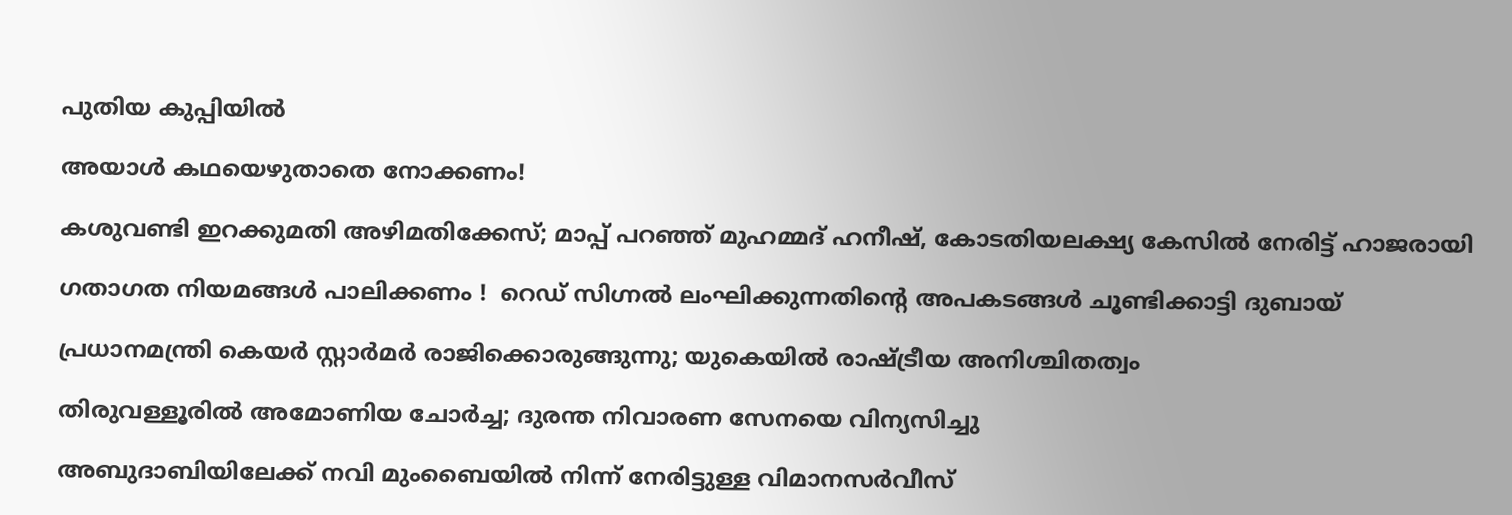പുതിയ കുപ്പിയിൽ

അയാള്‍ കഥയെഴുതാതെ നോക്കണം!

കശുവണ്ടി ഇറക്കുമതി അഴിമതിക്കേസ്; മാപ്പ് പറഞ്ഞ് മുഹമ്മദ് ഹനീഷ്, കോടതിയലക്ഷ്യ കേസിൽ നേരിട്ട് ഹാജരായി

ഗതാഗത നിയമങ്ങൾ പാലിക്കണം !  റെഡ് സിഗ്നൽ ലംഘിക്കുന്നതിന്റെ അപകടങ്ങൾ ചൂണ്ടിക്കാട്ടി ദുബായ്

പ്രധാനമന്ത്രി കെയർ സ്റ്റാർമർ രാജിക്കൊരുങ്ങുന്നു; യുകെയിൽ രാഷ്‌ട്രീയ അനിശ്ചിതത്വം

തിരുവള്ളൂരിൽ അമോണിയ ചോർച്ച; ദുരന്ത നിവാരണ സേനയെ വിന്യസിച്ചു

അബുദാബിയിലേക്ക് നവി മുംബൈയിൽ നിന്ന് നേരിട്ടുള്ള വിമാനസർവീസ്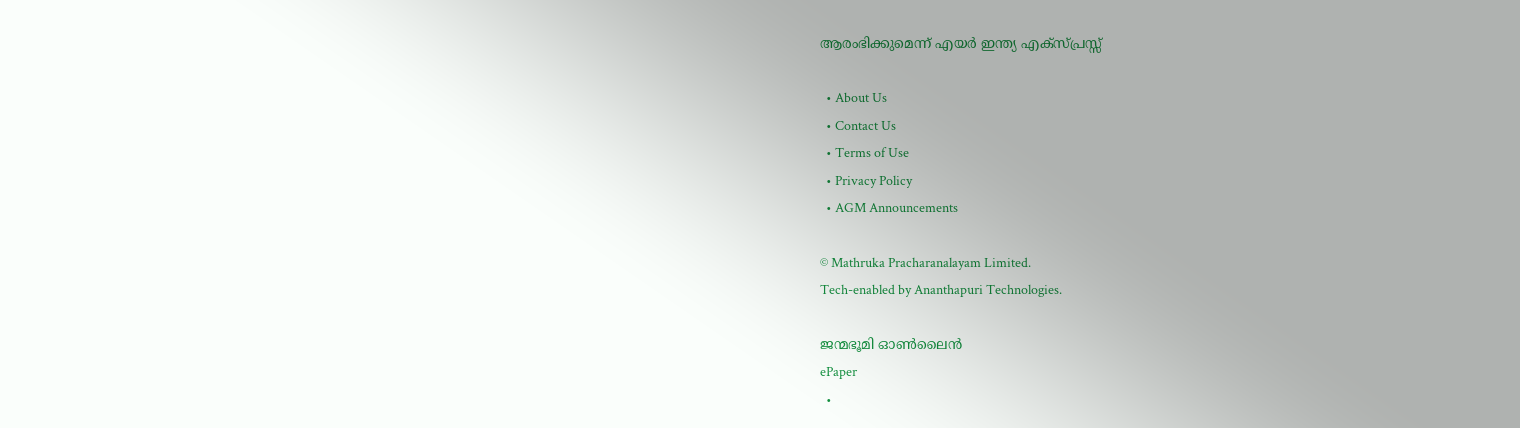ആരംഭിക്കുമെന്ന് എയർ ഇന്ത്യ എക്സ്പ്രസ്സ്

  • About Us
  • Contact Us
  • Terms of Use
  • Privacy Policy
  • AGM Announcements

© Mathruka Pracharanalayam Limited.
Tech-enabled by Ananthapuri Technologies.

ജന്മഭൂമി ഓണ്‍ലൈന്‍
ePaper
  •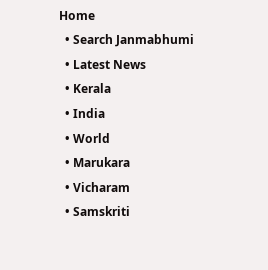Home
  • Search Janmabhumi
  • Latest News
  • Kerala
  • India
  • World
  • Marukara
  • Vicharam
  • Samskriti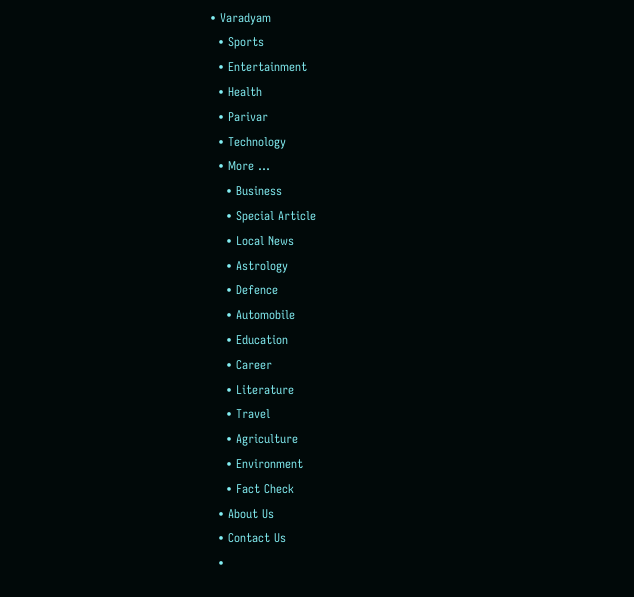• Varadyam
  • Sports
  • Entertainment
  • Health
  • Parivar
  • Technology
  • More …
    • Business
    • Special Article
    • Local News
    • Astrology
    • Defence
    • Automobile
    • Education
    • Career
    • Literature
    • Travel
    • Agriculture
    • Environment
    • Fact Check
  • About Us
  • Contact Us
  •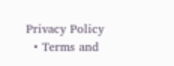Privacy Policy
  • Terms and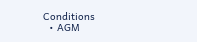Conditions
  • AGM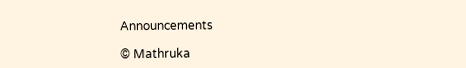Announcements

© Mathruka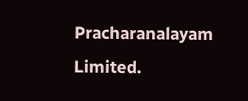Pracharanalayam Limited.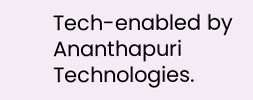Tech-enabled by Ananthapuri Technologies.